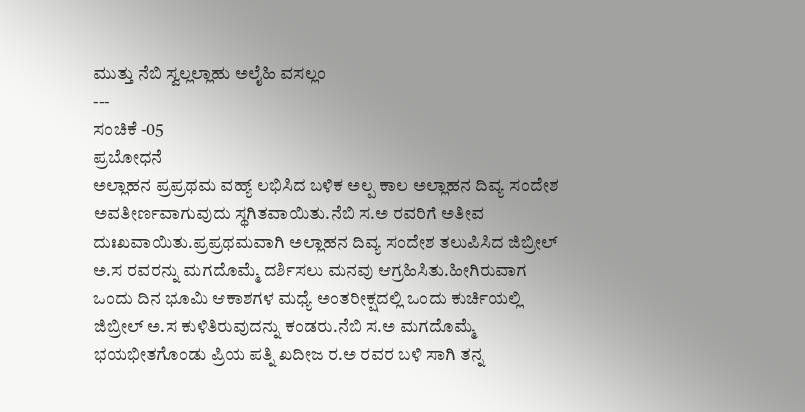ಮುತ್ತು ನೆಬಿ ಸ್ವಲ್ಲಲ್ಲಾಹು ಅಲೈಹಿ ವಸಲ್ಲಂ
---
ಸಂಚಿಕೆ -05
ಪ್ರಬೋಧನೆ
ಅಲ್ಲಾಹನ ಪ್ರಪ್ರಥಮ ವಹ್ಯ್ ಲಭಿಸಿದ ಬಳಿಕ ಅಲ್ಪ ಕಾಲ ಅಲ್ಲಾಹನ ದಿವ್ಯ ಸಂದೇಶ ಅವತೀರ್ಣವಾಗುವುದು ಸ್ಥಗಿತವಾಯಿತು.ನೆಬಿ ಸ.ಅ ರವರಿಗೆ ಅತೀವ ದುಃಖವಾಯಿತು.ಪ್ರಪ್ರಥಮವಾಗಿ ಅಲ್ಲಾಹನ ದಿವ್ಯ ಸಂದೇಶ ತಲುಪಿಸಿದ ಜಿಬ್ರೀಲ್ ಅ.ಸ ರವರನ್ನು ಮಗದೊಮ್ಮೆ ದರ್ಶಿಸಲು ಮನವು ಆಗ್ರಹಿಸಿತು.ಹೀಗಿರುವಾಗ ಒಂದು ದಿನ ಭೂಮಿ ಆಕಾಶಗಳ ಮಧ್ಯೆ ಅಂತರೀಕ್ಷದಲ್ಲಿ ಒಂದು ಕುರ್ಚಿಯಲ್ಲಿ ಜಿಬ್ರೀಲ್ ಅ.ಸ ಕುಳಿತಿರುವುದನ್ನು ಕಂಡರು.ನೆಬಿ ಸ.ಅ ಮಗದೊಮ್ಮೆ ಭಯಭೀತಗೊಂಡು ಪ್ರಿಯ ಪತ್ನಿ ಖದೀಜ ರ.ಅ ರವರ ಬಳಿ ಸಾಗಿ ತನ್ನ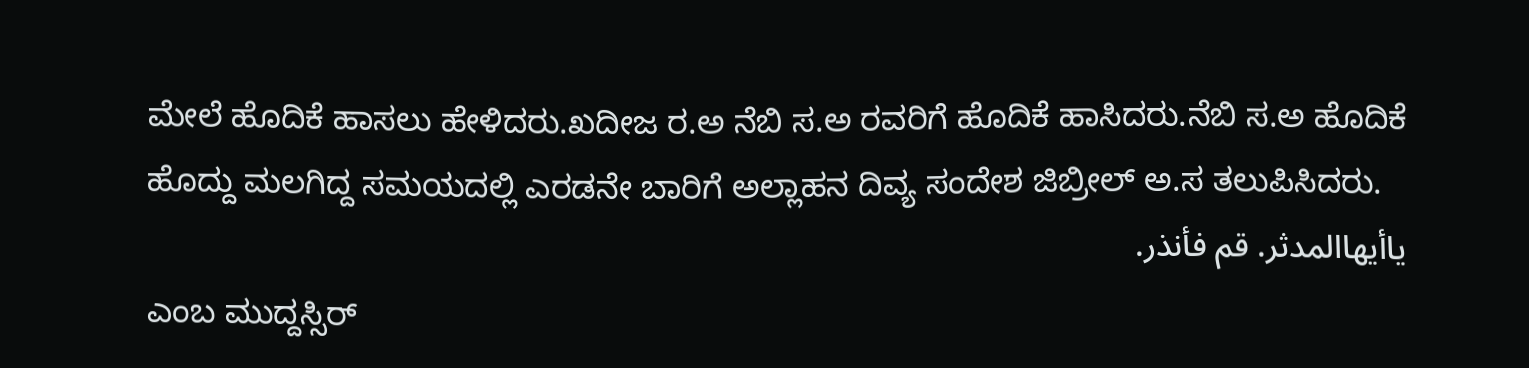ಮೇಲೆ ಹೊದಿಕೆ ಹಾಸಲು ಹೇಳಿದರು.ಖದೀಜ ರ.ಅ ನೆಬಿ ಸ.ಅ ರವರಿಗೆ ಹೊದಿಕೆ ಹಾಸಿದರು.ನೆಬಿ ಸ.ಅ ಹೊದಿಕೆ ಹೊದ್ದು ಮಲಗಿದ್ದ ಸಮಯದಲ್ಲಿ ಎರಡನೇ ಬಾರಿಗೆ ಅಲ್ಲಾಹನ ದಿವ್ಯ ಸಂದೇಶ ಜಿಬ್ರೀಲ್ ಅ.ಸ ತಲುಪಿಸಿದರು.
ياأيهاالمدثر. قم فأنذر.
ಎಂಬ ಮುದ್ದಸ್ಸಿರ್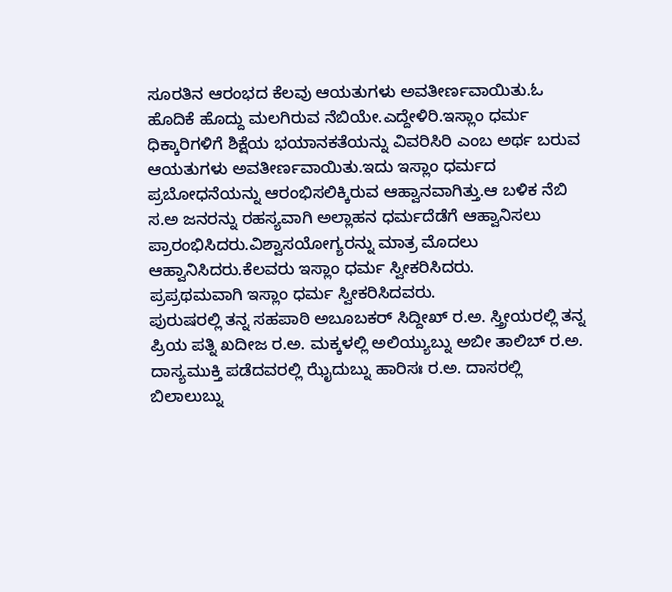ಸೂರತಿನ ಆರಂಭದ ಕೆಲವು ಆಯತುಗಳು ಅವತೀರ್ಣವಾಯಿತು.ಓ ಹೊದಿಕೆ ಹೊದ್ದು ಮಲಗಿರುವ ನೆಬಿಯೇ.ಎದ್ದೇಳಿರಿ.ಇಸ್ಲಾಂ ಧರ್ಮ ಧಿಕ್ಕಾರಿಗಳಿಗೆ ಶಿಕ್ಷೆಯ ಭಯಾನಕತೆಯನ್ನು ವಿವರಿಸಿರಿ ಎಂಬ ಅರ್ಥ ಬರುವ ಆಯತುಗಳು ಅವತೀರ್ಣವಾಯಿತು.ಇದು ಇಸ್ಲಾಂ ಧರ್ಮದ ಪ್ರಬೋಧನೆಯನ್ನು ಆರಂಭಿಸಲಿಕ್ಕಿರುವ ಆಹ್ವಾನವಾಗಿತ್ತು.ಆ ಬಳಿಕ ನೆಬಿ ಸ.ಅ ಜನರನ್ನು ರಹಸ್ಯವಾಗಿ ಅಲ್ಲಾಹನ ಧರ್ಮದೆಡೆಗೆ ಆಹ್ವಾನಿಸಲು ಪ್ರಾರಂಭಿಸಿದರು.ವಿಶ್ವಾಸಯೋಗ್ಯರನ್ನು ಮಾತ್ರ ಮೊದಲು ಆಹ್ವಾನಿಸಿದರು.ಕೆಲವರು ಇಸ್ಲಾಂ ಧರ್ಮ ಸ್ವೀಕರಿಸಿದರು.
ಪ್ರಪ್ರಥಮವಾಗಿ ಇಸ್ಲಾಂ ಧರ್ಮ ಸ್ವೀಕರಿಸಿದವರು.
ಪುರುಷರಲ್ಲಿ ತನ್ನ ಸಹಪಾಠಿ ಅಬೂಬಕರ್ ಸಿದ್ದೀಖ್ ರ.ಅ. ಸ್ತ್ರೀಯರಲ್ಲಿ ತನ್ನ ಪ್ರಿಯ ಪತ್ನಿ ಖದೀಜ ರ.ಅ. ಮಕ್ಕಳಲ್ಲಿ ಅಲಿಯ್ಯುಬ್ನು ಅಬೀ ತಾಲಿಬ್ ರ.ಅ. ದಾಸ್ಯಮುಕ್ತಿ ಪಡೆದವರಲ್ಲಿ ಝೈದುಬ್ನು ಹಾರಿಸಃ ರ.ಅ. ದಾಸರಲ್ಲಿ ಬಿಲಾಲುಬ್ನು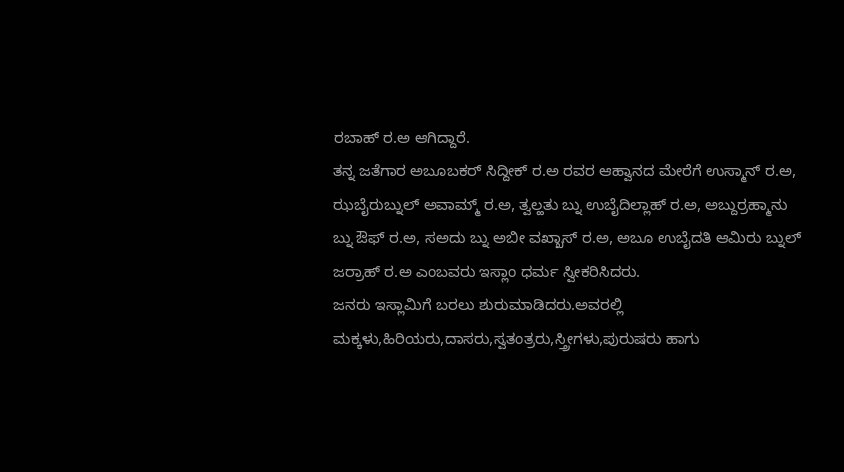ರಬಾಹ್ ರ.ಅ ಆಗಿದ್ದಾರೆ.
ತನ್ನ ಜತೆಗಾರ ಅಬೂಬಕರ್ ಸಿದ್ದೀಕ್ ರ.ಅ ರವರ ಆಹ್ವಾನದ ಮೇರೆಗೆ ಉಸ್ಮಾನ್ ರ.ಅ, ಝಬೈರುಬ್ನುಲ್ ಅವಾಮ್ಮ್ ರ.ಅ, ತ್ವಲ್ಹತು ಬ್ನು ಉಬೈದಿಲ್ಲಾಹ್ ರ.ಅ, ಅಬ್ದುರ್ರಹ್ಮಾನು ಬ್ನು ಔಫ್ ರ.ಅ, ಸಅದು ಬ್ನು ಅಬೀ ವಖ್ಖಾಸ್ ರ.ಅ, ಅಬೂ ಉಬೈದತಿ ಆಮಿರು ಬ್ನುಲ್ ಜರ್ರಾಹ್ ರ.ಅ ಎಂಬವರು ಇಸ್ಲಾಂ ಧರ್ಮ ಸ್ವೀಕರಿಸಿದರು.
ಜನರು ಇಸ್ಲಾಮಿಗೆ ಬರಲು ಶುರುಮಾಡಿದರು.ಅವರಲ್ಲಿ ಮಕ್ಕಳು,ಹಿರಿಯರು,ದಾಸರು,ಸ್ವತಂತ್ರರು,ಸ್ತ್ರೀಗಳು,ಪುರುಷರು ಹಾಗು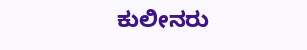ಕುಲೀನರು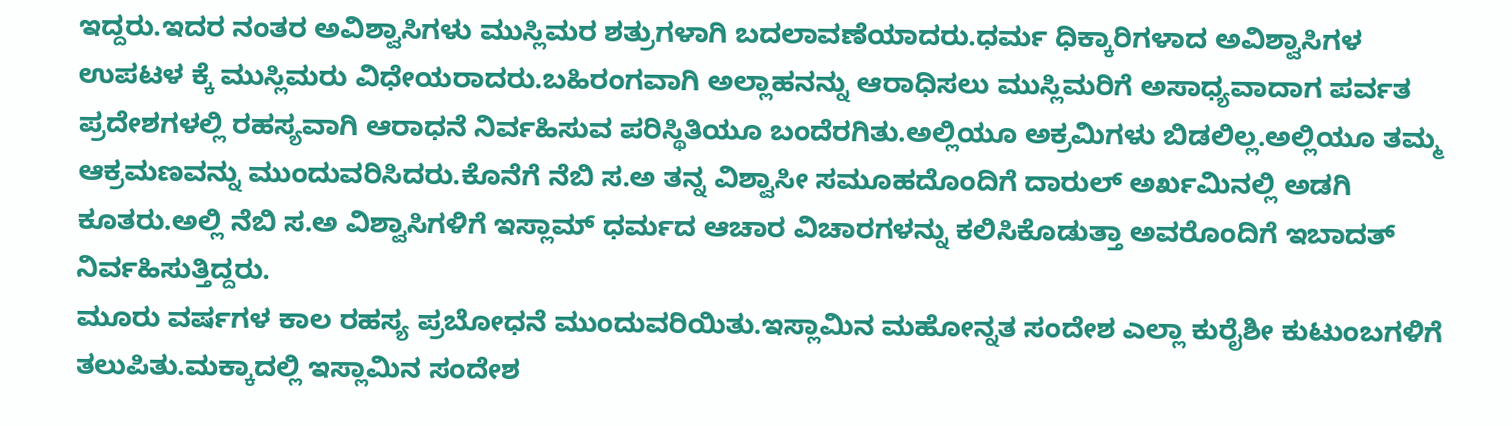ಇದ್ದರು.ಇದರ ನಂತರ ಅವಿಶ್ವಾಸಿಗಳು ಮುಸ್ಲಿಮರ ಶತ್ರುಗಳಾಗಿ ಬದಲಾವಣೆಯಾದರು.ಧರ್ಮ ಧಿಕ್ಕಾರಿಗಳಾದ ಅವಿಶ್ವಾಸಿಗಳ ಉಪಟಳ ಕ್ಕೆ ಮುಸ್ಲಿಮರು ವಿಧೇಯರಾದರು.ಬಹಿರಂಗವಾಗಿ ಅಲ್ಲಾಹನನ್ನು ಆರಾಧಿಸಲು ಮುಸ್ಲಿಮರಿಗೆ ಅಸಾಧ್ಯವಾದಾಗ ಪರ್ವತ ಪ್ರದೇಶಗಳಲ್ಲಿ ರಹಸ್ಯವಾಗಿ ಆರಾಧನೆ ನಿರ್ವಹಿಸುವ ಪರಿಸ್ಥಿತಿಯೂ ಬಂದೆರಗಿತು.ಅಲ್ಲಿಯೂ ಅಕ್ರಮಿಗಳು ಬಿಡಲಿಲ್ಲ.ಅಲ್ಲಿಯೂ ತಮ್ಮ ಆಕ್ರಮಣವನ್ನು ಮುಂದುವರಿಸಿದರು.ಕೊನೆಗೆ ನೆಬಿ ಸ.ಅ ತನ್ನ ವಿಶ್ವಾಸೀ ಸಮೂಹದೊಂದಿಗೆ ದಾರುಲ್ ಅರ್ಖಮಿನಲ್ಲಿ ಅಡಗಿ ಕೂತರು.ಅಲ್ಲಿ ನೆಬಿ ಸ.ಅ ವಿಶ್ವಾಸಿಗಳಿಗೆ ಇಸ್ಲಾಮ್ ಧರ್ಮದ ಆಚಾರ ವಿಚಾರಗಳನ್ನು ಕಲಿಸಿಕೊಡುತ್ತಾ ಅವರೊಂದಿಗೆ ಇಬಾದತ್ ನಿರ್ವಹಿಸುತ್ತಿದ್ದರು.
ಮೂರು ವರ್ಷಗಳ ಕಾಲ ರಹಸ್ಯ ಪ್ರಬೋಧನೆ ಮುಂದುವರಿಯಿತು.ಇಸ್ಲಾಮಿನ ಮಹೋನ್ನತ ಸಂದೇಶ ಎಲ್ಲಾ ಕುರೈಶೀ ಕುಟುಂಬಗಳಿಗೆ ತಲುಪಿತು.ಮಕ್ಕಾದಲ್ಲಿ ಇಸ್ಲಾಮಿನ ಸಂದೇಶ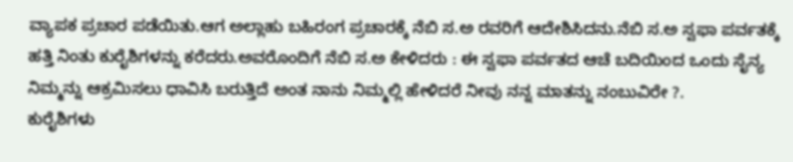ವ್ಯಾಪಕ ಪ್ರಚಾರ ಪಡೆಯಿತು.ಆಗ ಅಲ್ಲಾಹು ಬಹಿರಂಗ ಪ್ರಚಾರಕ್ಕೆ ನೆಬಿ ಸ.ಅ ರವರಿಗೆ ಆದೇಶಿಸಿದನು.ನೆಬಿ ಸ.ಅ ಸ್ವಫಾ ಪರ್ವತಕ್ಕೆ ಹತ್ತಿ ನಿಂತು ಕುರೈಶಿಗಳನ್ನು ಕರೆದರು.ಅವರೊಂದಿಗೆ ನೆಬಿ ಸ.ಅ ಕೇಳಿದರು : ಈ ಸ್ವಫಾ ಪರ್ವತದ ಆಚೆ ಬದಿಯಿಂದ ಒಂದು ಸೈನ್ಯ ನಿಮ್ಮನ್ನು ಆಕ್ರಮಿಸಲು ಧಾವಿಸಿ ಬರುತ್ತಿದೆ ಅಂತ ನಾನು ನಿಮ್ಮಲ್ಲಿ ಹೇಳಿದರೆ ನೀವು ನನ್ನ ಮಾತನ್ನು ನಂಬುವಿರೇ ?.
ಕುರೈಶಿಗಳು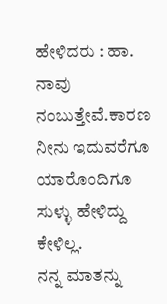ಹೇಳಿದರು : ಹಾ. ನಾವು ನಂಬುತ್ತೇವೆ.ಕಾರಣ ನೀನು ಇದುವರೆಗೂ ಯಾರೊಂದಿಗೂ ಸುಳ್ಳು ಹೇಳಿದ್ದು ಕೇಳಿಲ್ಲ.
ನನ್ನ ಮಾತನ್ನು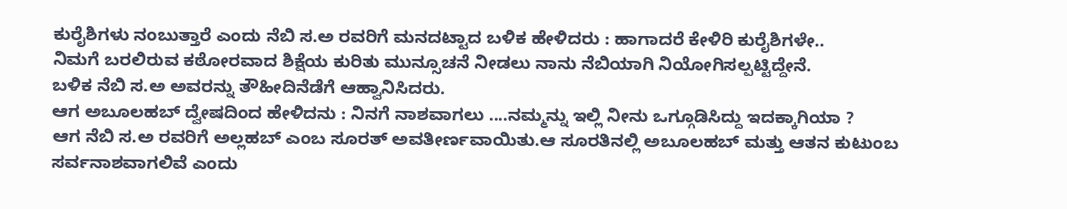ಕುರೈಶಿಗಳು ನಂಬುತ್ತಾರೆ ಎಂದು ನೆಬಿ ಸ.ಅ ರವರಿಗೆ ಮನದಟ್ಟಾದ ಬಳಿಕ ಹೇಳಿದರು : ಹಾಗಾದರೆ ಕೇಳಿರಿ ಕುರೈಶಿಗಳೇ..
ನಿಮಗೆ ಬರಲಿರುವ ಕಠೋರವಾದ ಶಿಕ್ಷೆಯ ಕುರಿತು ಮುನ್ಸೂಚನೆ ನೀಡಲು ನಾನು ನೆಬಿಯಾಗಿ ನಿಯೋಗಿಸಲ್ಪಟ್ಟಿದ್ದೇನೆ.
ಬಳಿಕ ನೆಬಿ ಸ.ಅ ಅವರನ್ನು ತೌಹೀದಿನೆಡೆಗೆ ಆಹ್ವಾನಿಸಿದರು.
ಆಗ ಅಬೂಲಹಬ್ ದ್ವೇಷದಿಂದ ಹೇಳಿದನು : ನಿನಗೆ ನಾಶವಾಗಲು ....ನಮ್ಮನ್ನು ಇಲ್ಲಿ ನೀನು ಒಗ್ಗೂಡಿಸಿದ್ದು ಇದಕ್ಕಾಗಿಯಾ ?
ಆಗ ನೆಬಿ ಸ.ಅ ರವರಿಗೆ ಅಲ್ಲಹಬ್ ಎಂಬ ಸೂರತ್ ಅವತೀರ್ಣವಾಯಿತು.ಆ ಸೂರತಿನಲ್ಲಿ ಅಬೂಲಹಬ್ ಮತ್ತು ಆತನ ಕುಟುಂಬ ಸರ್ವನಾಶವಾಗಲಿವೆ ಎಂದು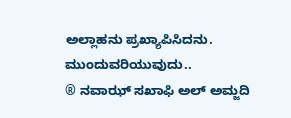ಅಲ್ಲಾಹನು ಪ್ರಖ್ಯಾಪಿಸಿದನು.
ಮುಂದುವರಿಯುವುದು..
® ನವಾಝ್ ಸಖಾಫಿ ಅಲ್ ಅಮ್ಜದಿ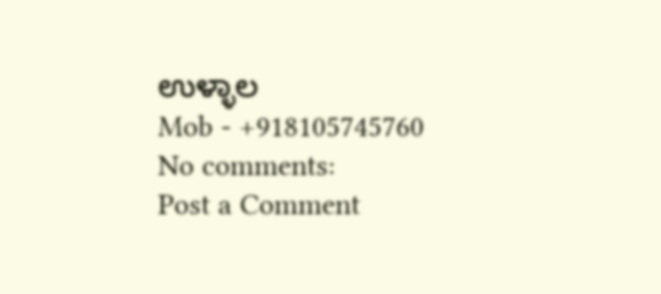ಉಳ್ಳಾಲ
Mob - +918105745760
No comments:
Post a Comment